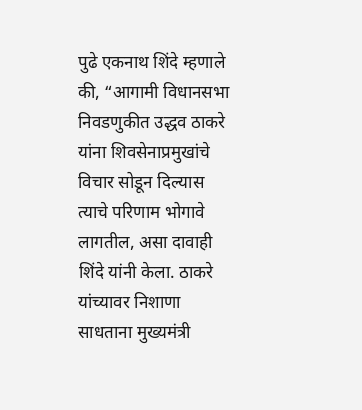पुढे एकनाथ शिंदे म्हणाले की, “आगामी विधानसभा निवडणुकीत उद्धव ठाकरे यांना शिवसेनाप्रमुखांचे विचार सोडून दिल्यास त्याचे परिणाम भोगावे लागतील, असा दावाही शिंदे यांनी केला. ठाकरे यांच्यावर निशाणा साधताना मुख्यमंत्री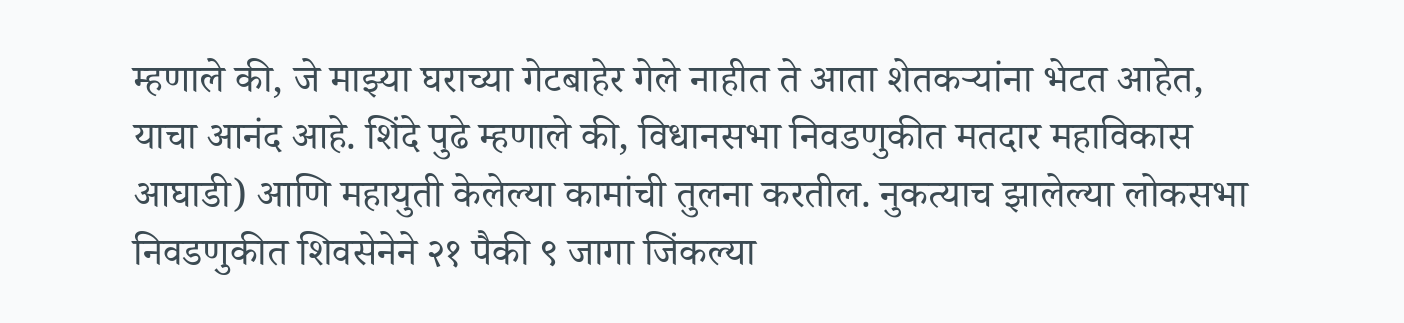म्हणाले की, जे माझ्या घराच्या गेटबाहेर गेले नाहीत ते आता शेतकऱ्यांना भेटत आहेत, याचा आनंद आहे. शिंदे पुढे म्हणाले की, विधानसभा निवडणुकीत मतदार महाविकास आघाडी) आणि महायुती केलेल्या कामांची तुलना करतील. नुकत्याच झालेल्या लोकसभा निवडणुकीत शिवसेनेने २१ पैकी ९ जागा जिंकल्या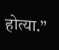होत्या.”